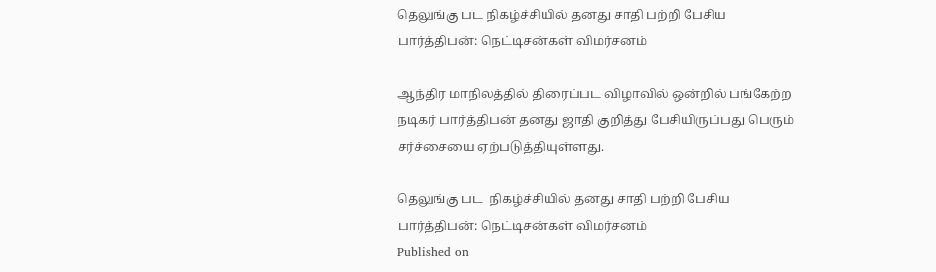தெலுங்கு பட நிகழ்ச்சியில் தனது சாதி பற்றி பேசிய பார்த்திபன்: நெட்டிசன்கள் விமர்சனம்

ஆந்திர மாநிலத்தில் திரைப்பட விழாவில் ஒன்றில் பங்கேற்ற நடிகர் பார்த்திபன் தனது ஜாதி குறித்து பேசியிருப்பது பெரும் சர்ச்சையை ஏற்படுத்தியுள்ளது.

தெலுங்கு பட  நிகழ்ச்சியில் தனது சாதி பற்றி பேசிய பார்த்திபன்: நெட்டிசன்கள் விமர்சனம்
Published on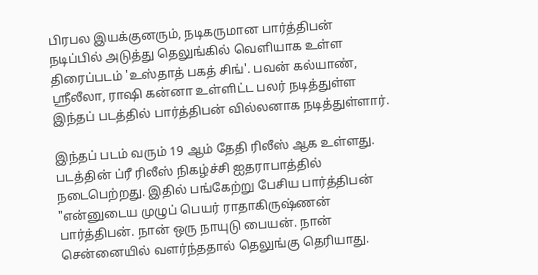பிரபல இயக்குனரும், நடிகருமான பார்த்திபன் நடிப்பில் அடுத்து தெலுங்கில் வெளியாக உள்ள திரைப்படம் 'உஸ்தாத் பகத் சிங்'. பவன் கல்யாண், ஸ்ரீலீலா, ராஷி கன்னா உள்ளிட்ட பலர் நடித்துள்ள இந்தப் படத்தில் பார்த்திபன் வில்லனாக நடித்துள்ளார்.

இந்தப் படம் வரும் 19 ஆம் தேதி ரிலீஸ் ஆக உள்ளது. படத்தின் ப்ரீ ரிலீஸ் நிகழ்ச்சி ஐதராபாத்தில் நடைபெற்றது. இதில் பங்கேற்று பேசிய பார்த்திபன் "என்னுடைய முழுப் பெயர் ராதாகிருஷ்ணன் பார்த்திபன். நான் ஒரு நாயுடு பையன். நான் சென்னையில் வளர்ந்ததால் தெலுங்கு தெரியாது.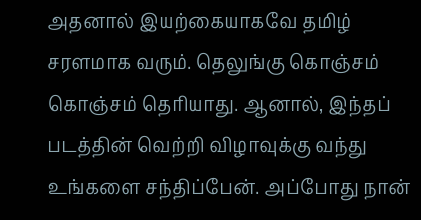அதனால் இயற்கையாகவே தமிழ் சரளமாக வரும். தெலுங்கு கொஞ்சம் கொஞ்சம் தெரியாது. ஆனால், இந்தப் படத்தின் வெற்றி விழாவுக்கு வந்து உங்களை சந்திப்பேன். அப்போது நான்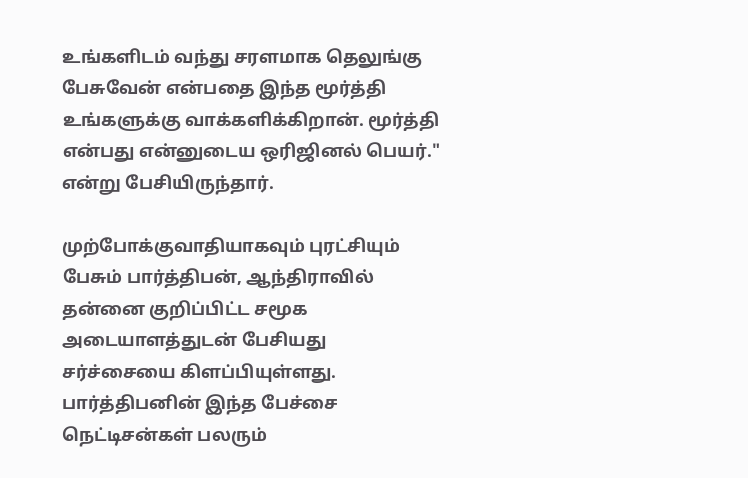உங்களிடம் வந்து சரளமாக தெலுங்கு பேசுவேன் என்பதை இந்த மூர்த்தி உங்களுக்கு வாக்களிக்கிறான். மூர்த்தி என்பது என்னுடைய ஒரிஜினல் பெயர்." என்று பேசியிருந்தார்.

முற்போக்குவாதியாகவும் புரட்சியும் பேசும் பார்த்திபன், ஆந்திராவில் தன்னை குறிப்பிட்ட சமூக அடையாளத்துடன் பேசியது சர்ச்சையை கிளப்பியுள்ளது. பார்த்திபனின் இந்த பேச்சை நெட்டிசன்கள் பலரும்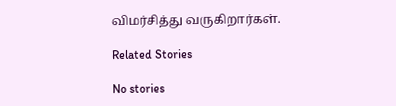விமர்சித்து வருகிறார்கள்.

Related Stories

No stories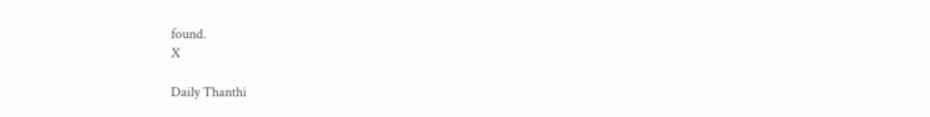found.
X

Daily Thanthi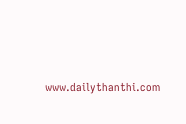www.dailythanthi.com